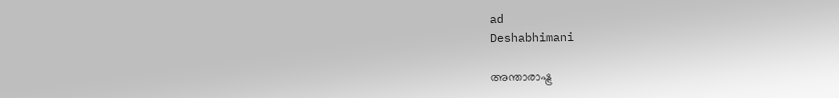ad
Deshabhimani

അന്താരാഷ്ട്ര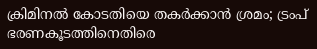ക്രിമിനൽ കോടതിയെ തകര്‍ക്കാൻ ശ്രമം; ട്രംപ് ഭരണകൂടത്തിനെതിരെ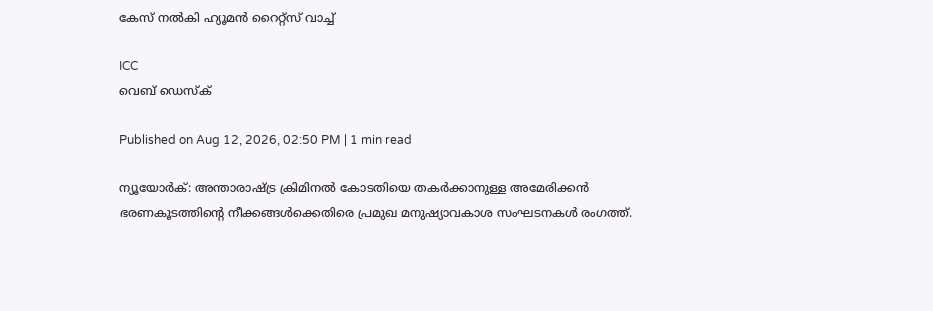കേസ് നൽകി ഹ്യൂമൻ റൈറ്റ്സ് വാച്ച്

ICC
വെബ് ഡെസ്ക്

Published on Aug 12, 2026, 02:50 PM | 1 min read

ന്യൂയോര്‍ക്: അന്താരാഷ്ട്ര ക്രിമിനൽ കോടതിയെ തകര്‍ക്കാനുള്ള അമേരിക്കൻ ഭരണകൂടത്തിന്റെ നീക്കങ്ങൾക്കെതിരെ പ്രമുഖ മനുഷ്യാവകാശ സംഘടനകൾ രംഗത്ത്.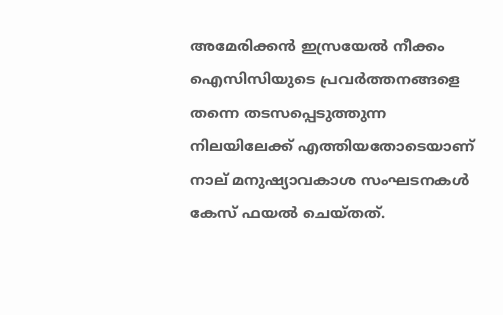അമേരിക്കൻ ഇസ്രയേൽ നീക്കം ഐസിസിയുടെ പ്രവര്‍ത്തനങ്ങളെ തന്നെ തടസപ്പെടുത്തുന്ന നിലയിലേക്ക് എത്തിയതോടെയാണ് നാല് മനുഷ്യാവകാശ സംഘടനകൾ കേസ് ഫയൽ ചെയ്തത്.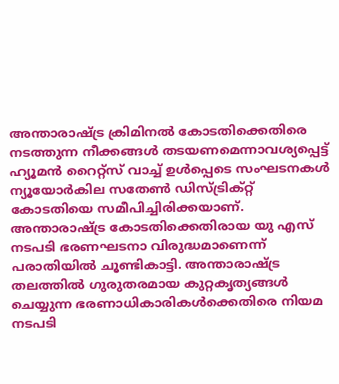അന്താരാഷ്ട്ര ക്രിമിനൽ കോടതിക്കെതിരെ നടത്തുന്ന നീക്കങ്ങൾ തടയണമെന്നാവശ്യപ്പെട്ട് ഹ്യൂമൻ റൈറ്റ്സ് വാച്ച് ഉൾപ്പെടെ സംഘടനകൾ ന്യൂയോര്‍കില സതേൺ ഡിസ്ട്രിക്റ്റ് കോടതിയെ സമീപിച്ചിരിക്കയാണ്. അന്താരാഷ്ട്ര കോടതിക്കെതിരായ യു എസ് നടപടി ഭരണഘടനാ വിരുദ്ധമാണെന്ന് പരാതിയിൽ ചൂണ്ടികാട്ടി. അന്താരാഷ്ട്ര തലത്തിൽ ഗുരുതരമായ കുറ്റകൃത്യങ്ങൾ ചെയ്യുന്ന ഭരണാധികാരികൾക്കെതിരെ നിയമ നടപടി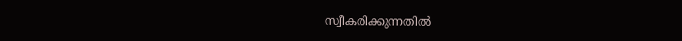സ്വീകരിക്കുന്നതിൽ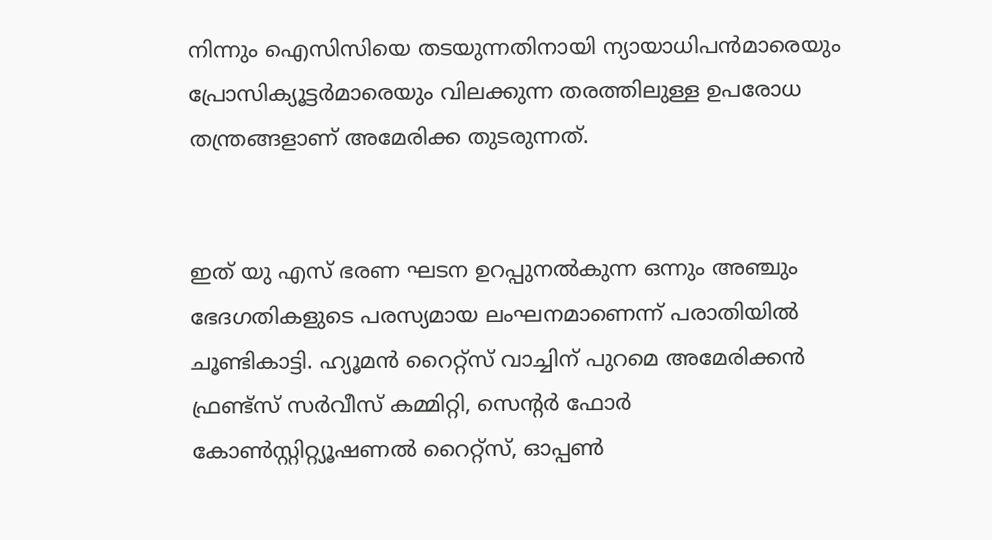നിന്നും ഐസിസിയെ തടയുന്നതിനായി ന്യായാധിപൻമാരെയും പ്രോസിക്യൂട്ടര്‍മാരെയും വിലക്കുന്ന തരത്തിലുള്ള ഉപരോധ തന്ത്രങ്ങളാണ് അമേരിക്ക തുടരുന്നത്.


ഇത് യു എസ് ഭരണ ഘടന ഉറപ്പുനൽകുന്ന ഒന്നും അഞ്ചും ഭേദഗതികളുടെ പരസ്യമായ ലംഘനമാണെന്ന് പരാതിയിൽ ചൂണ്ടികാട്ടി. ഹ്യൂമൻ റൈറ്റ്സ് വാച്ചിന് പുറമെ അമേരിക്കൻ ഫ്രണ്ട്സ് സർവീസ് കമ്മിറ്റി, സെന്റർ ഫോർ കോൺസ്റ്റിറ്റ്യൂഷണൽ റൈറ്റ്സ്, ഓപ്പൺ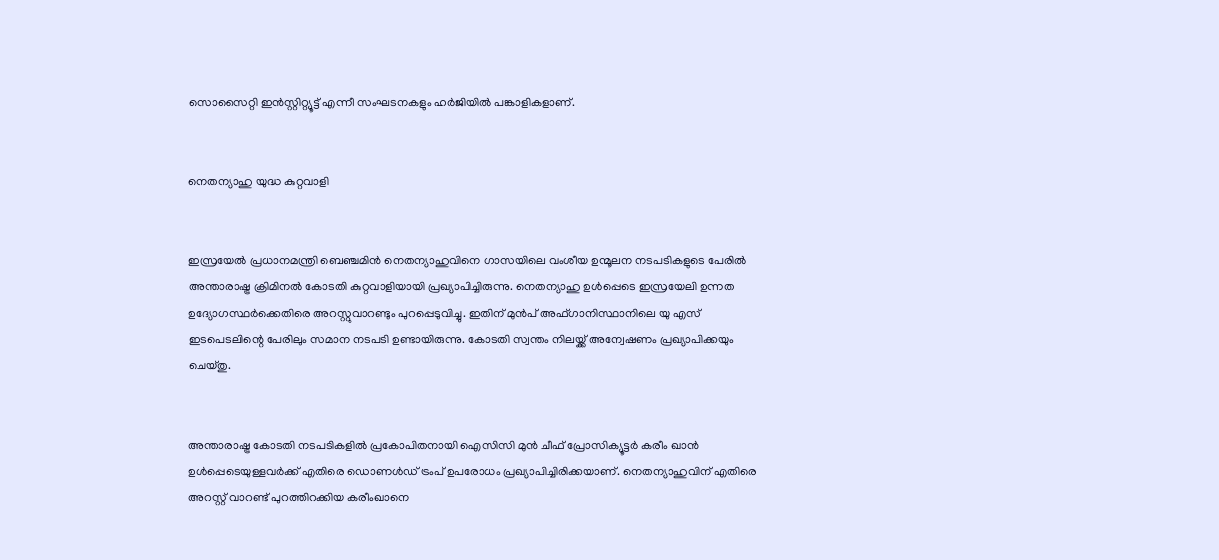സൊസൈറ്റി ഇൻസ്റ്റിറ്റ്യൂട്ട് എന്നീ സംഘടനകളും ഹർജിയിൽ പങ്കാളികളാണ്.


നെതന്യാഹു യുദ്ധ കുറ്റവാളി


ഇസ്രയേൽ പ്രധാനമന്ത്രി ബെഞ്ചമിൻ നെതന്യാഹുവിനെ ഗാസയിലെ വംശീയ ഉന്മൂലന നടപടികളുടെ പേരിൽ അന്താരാഷ്ട്ര ക്രിമിനൽ കോടതി കുറ്റവാളിയായി പ്രഖ്യാപിച്ചിരുന്നു. നെതന്യാഹു ഉൾപ്പെടെ ഇസ്രയേലി ഉന്നത ഉദ്യോഗസ്ഥര്‍ക്കെതിരെ അറസ്റ്റുവാറണ്ടും പുറപ്പെടുവിച്ചു. ഇതിന് മുൻപ് അഫ്ഗാനിസ്ഥാനിലെ യു എസ് ഇടപെടലിന്റെ പേരിലും സമാന നടപടി ഉണ്ടായിരുന്നു. കോടതി സ്വന്തം നിലയ്ക്ക് അന്വേഷണം പ്രഖ്യാപിക്കയും ചെയ്തു.


അന്താരാഷ്ട്ര കോടതി നടപടികളിൽ പ്രകോപിതനായി ഐസിസി മുൻ ചീഫ് പ്രോസിക്യൂട്ടര്‍ കരീം ഖാൻ ഉൾപ്പെടെയുള്ളവര്‍ക്ക് എതിരെ ഡൊണൾഡ് ട്രംപ് ഉപരോധം പ്രഖ്യാപിച്ചിരിക്കയാണ്. നെതന്യാഹുവിന് എതിരെ അറസ്റ്റ് വാറണ്ട് പുറത്തിറക്കിയ കരീംഖാനെ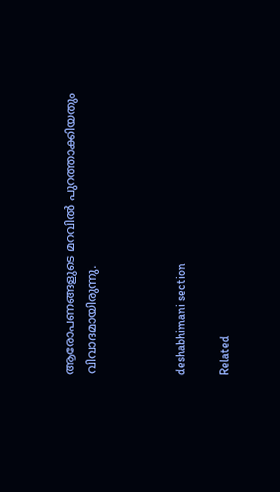ആരോപണങ്ങളുടെ മറവിൽ പുറത്താക്കിയതും വിവാദമായിരുന്നു.



deshabhimani section

Related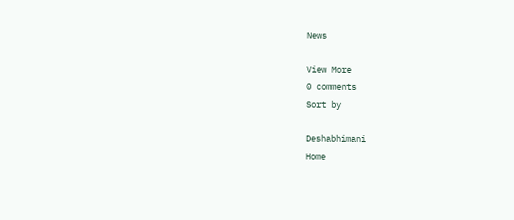News

View More
0 comments
Sort by

Deshabhimani
Home